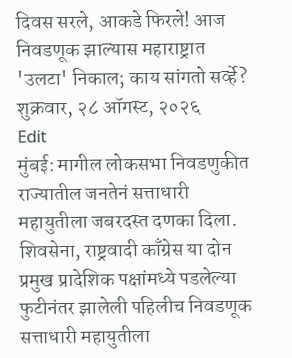दिवस सरले, आकडे फिरले! आज निवडणूक झाल्यास महाराष्ट्रात 'उलटा' निकाल; काय सांगतो सर्व्हे?
शुक्रवार, २८ ऑगस्ट, २०२६
Edit
मुंबई: मागील लोकसभा निवडणुकीत राज्यातील जनतेनं सत्ताधारी महायुतीला जबरदस्त दणका दिला. शिवसेना, राष्ट्रवादी काँग्रेस या दोन प्रमुख प्रादेशिक पक्षांमध्ये पडलेल्या फुटीनंतर झालेली पहिलीच निवडणूक सत्ताधारी महायुतीला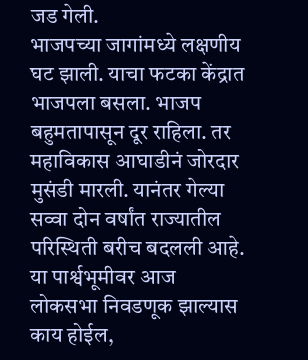जड गेली.
भाजपच्या जागांमध्ये लक्षणीय घट झाली. याचा फटका केंद्रात भाजपला बसला. भाजप बहुमतापासून दूर राहिला. तर महाविकास आघाडीनं जोरदार मुसंडी मारली. यानंतर गेल्या सव्वा दोन वर्षांत राज्यातील परिस्थिती बरीच बदलली आहे. या पार्श्वभूमीवर आज लोकसभा निवडणूक झाल्यास काय होईल,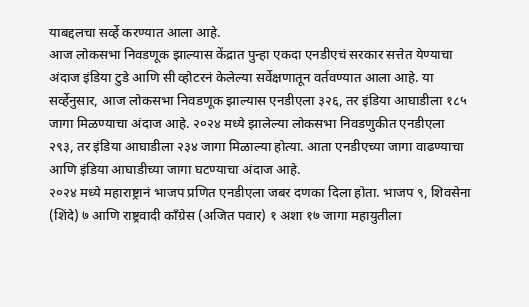याबद्दलचा सर्व्हे करण्यात आला आहे.
आज लोकसभा निवडणूक झाल्यास केंद्रात पुन्हा एकदा एनडीएचं सरकार सत्तेत येण्याचा अंदाज इंडिया टुडे आणि सी व्होटरनं केलेल्या सर्वेक्षणातून वर्तवण्यात आला आहे. या सर्व्हेनुसार, आज लोकसभा निवडणूक झाल्यास एनडीएला ३२६, तर इंडिया आघाडीला १८५ जागा मिळण्याचा अंदाज आहे. २०२४ मध्ये झालेल्या लोकसभा निवडणुकीत एनडीएला २९३, तर इंडिया आघाडीला २३४ जागा मिळाल्या होत्या. आता एनडीएच्या जागा वाढण्याचा आणि इंडिया आघाडीच्या जागा घटण्याचा अंदाज आहे.
२०२४ मध्ये महाराष्ट्रानं भाजप प्रणित एनडीएला जबर दणका दिला होता. भाजप ९, शिवसेना (शिंदे) ७ आणि राष्ट्रवादी काँग्रेस (अजित पवार) १ अशा १७ जागा महायुतीला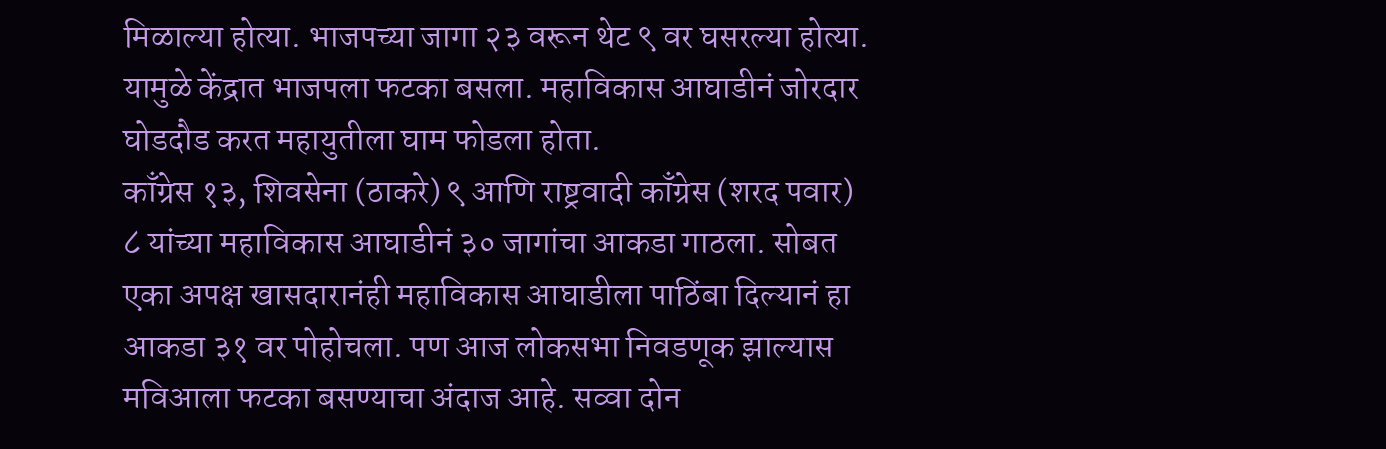मिळाल्या होत्या. भाजपच्या जागा २३ वरून थेट ९ वर घसरल्या होत्या. यामुळे केंद्रात भाजपला फटका बसला. महाविकास आघाडीनं जोरदार घोडदौड करत महायुतीला घाम फोडला होता.
काँग्रेस १३, शिवसेना (ठाकरे) ९ आणि राष्ट्रवादी काँग्रेस (शरद पवार) ८ यांच्या महाविकास आघाडीनं ३० जागांचा आकडा गाठला. सोबत एका अपक्ष खासदारानंही महाविकास आघाडीला पाठिंबा दिल्यानं हा आकडा ३१ वर पोहोचला. पण आज लोकसभा निवडणूक झाल्यास मविआला फटका बसण्याचा अंदाज आहे. सव्वा दोन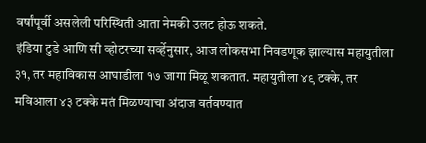वर्षांपूर्वी असलेली परिस्थिती आता नेमकी उलट होऊ शकते.
इंडिया टुडे आणि सी व्होटरच्या सर्व्हेनुसार, आज लोकसभा निवडणूक झाल्यास महायुतीला ३१, तर महाविकास आघाडीला १७ जागा मिळू शकतात. महायुतीला ४९ टक्के, तर मविआला ४३ टक्के मतं मिळण्याचा अंदाज वर्तवण्यात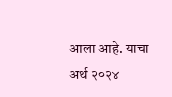आला आहे. याचा अर्थ २०२४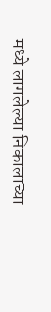मध्ये लागलेल्या निकालाच्या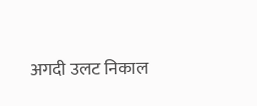अगदी उलट निकाल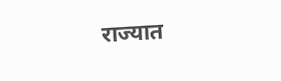राज्यात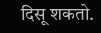दिसू शकतो.